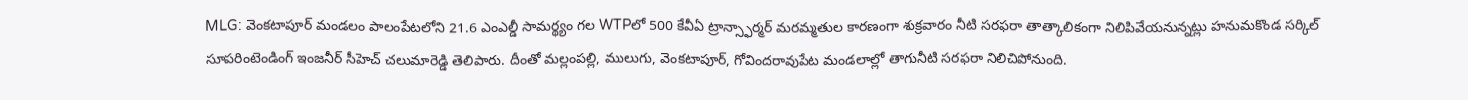MLG: వెంకటాపూర్ మండలం పాలంపేటలోని 21.6 ఎంఎల్డీ సామర్థ్యం గల WTPలో 500 కేవీఏ ట్రాన్స్ఫార్మర్ మరమ్మతుల కారణంగా శుక్రవారం నీటి సరఫరా తాత్కాలికంగా నిలిపివేయనున్నట్లు హనుమకొండ సర్కిల్ సూపరింటెండింగ్ ఇంజనీర్ సీహెచ్ చలుమారెడ్డి తెలిపారు. దీంతో మల్లంపల్లి, ములుగు, వెంకటాపూర్, గోవిందరావుపేట మండలాల్లో తాగునీటి సరఫరా నిలిచిపోనుంది.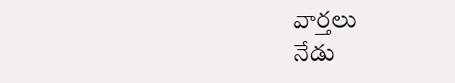వార్తలు
నేడు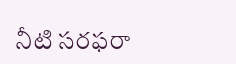నీటి సరఫరా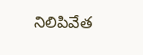నిలిపివేత